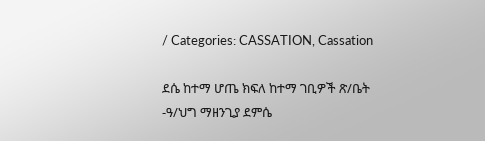/ Categories: CASSATION, Cassation

ደሴ ከተማ ሆጤ ክፍለ ከተማ ገቢዎች ጽ/ቤት -ዓ/ህግ ማዘንጊያ ደምሴ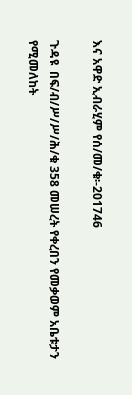እና አዋድ ኢብራሂም የሰ/መ/ቁ፡-201746

ጉዳዩ  በፍ/ብ/ሥ/ሥ/ሕ/ቁ 358 መሠረት የቀረበን የመቃወም አቤቱታን የሚመለከት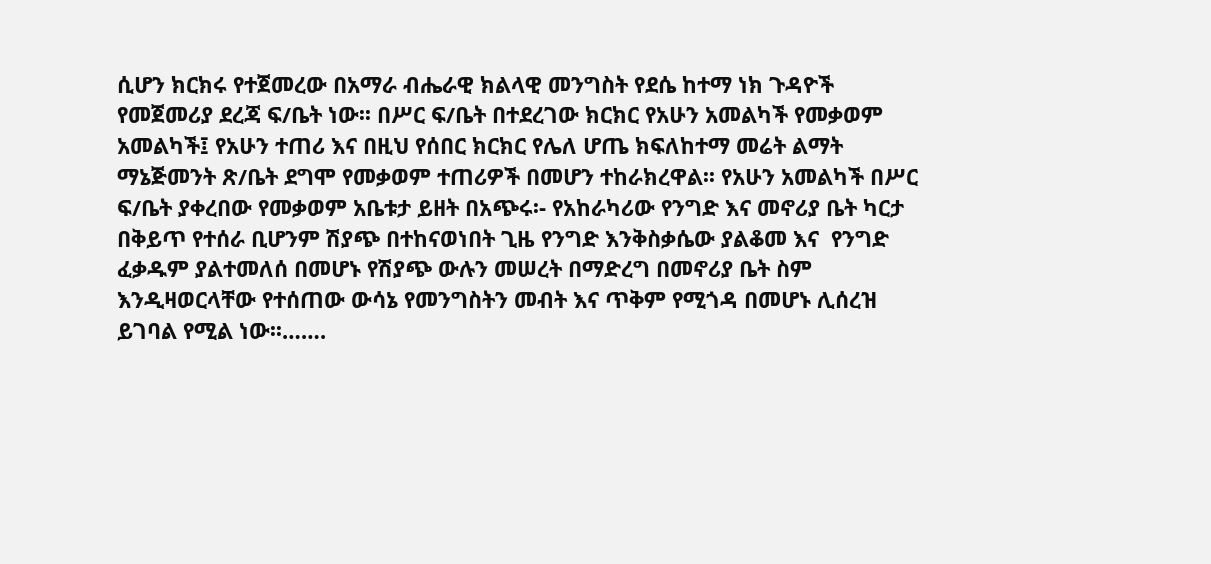ሲሆን ክርክሩ የተጀመረው በአማራ ብሔራዊ ክልላዊ መንግስት የደሴ ከተማ ነክ ጉዳዮች የመጀመሪያ ደረጃ ፍ/ቤት ነው፡፡ በሥር ፍ/ቤት በተደረገው ክርክር የአሁን አመልካች የመቃወም አመልካች፤ የአሁን ተጠሪ እና በዚህ የሰበር ክርክር የሌለ ሆጤ ክፍለከተማ መሬት ልማት ማኔጅመንት ጽ/ቤት ደግሞ የመቃወም ተጠሪዎች በመሆን ተከራክረዋል፡፡ የአሁን አመልካች በሥር ፍ/ቤት ያቀረበው የመቃወም አቤቱታ ይዘት በአጭሩ፡- የአከራካሪው የንግድ እና መኖሪያ ቤት ካርታ በቅይጥ የተሰራ ቢሆንም ሽያጭ በተከናወነበት ጊዜ የንግድ እንቅስቃሴው ያልቆመ እና  የንግድ ፈቃዱም ያልተመለሰ በመሆኑ የሽያጭ ውሉን መሠረት በማድረግ በመኖሪያ ቤት ስም እንዲዛወርላቸው የተሰጠው ውሳኔ የመንግስትን መብት እና ጥቅም የሚጎዳ በመሆኑ ሊሰረዝ ይገባል የሚል ነው፡፡…….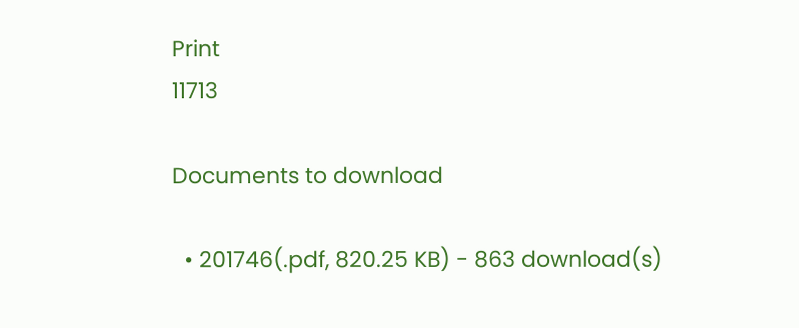Print
11713

Documents to download

  • 201746(.pdf, 820.25 KB) - 863 download(s)